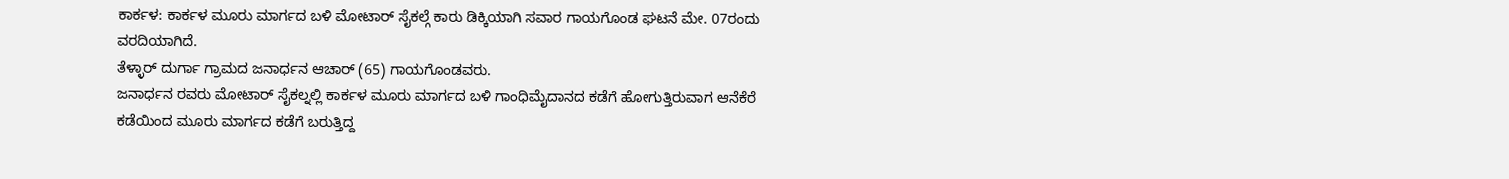ಕಾರ್ಕಳ: ಕಾರ್ಕಳ ಮೂರು ಮಾರ್ಗದ ಬಳಿ ಮೋಟಾರ್ ಸೈಕಲ್ಗೆ ಕಾರು ಡಿಕ್ಕಿಯಾಗಿ ಸವಾರ ಗಾಯಗೊಂಡ ಘಟನೆ ಮೇ. 07ರಂದು ವರದಿಯಾಗಿದೆ.
ತೆಳ್ಳಾರ್ ದುರ್ಗಾ ಗ್ರಾಮದ ಜನಾರ್ಧನ ಆಚಾರ್ (65) ಗಾಯಗೊಂಡವರು.
ಜನಾರ್ಧನ ರವರು ಮೋಟಾರ್ ಸೈಕಲ್ನಲ್ಲಿ ಕಾರ್ಕಳ ಮೂರು ಮಾರ್ಗದ ಬಳಿ ಗಾಂಧಿಮೈದಾನದ ಕಡೆಗೆ ಹೋಗುತ್ತಿರುವಾಗ ಆನೆಕೆರೆ ಕಡೆಯಿಂದ ಮೂರು ಮಾರ್ಗದ ಕಡೆಗೆ ಬರುತ್ತಿದ್ದ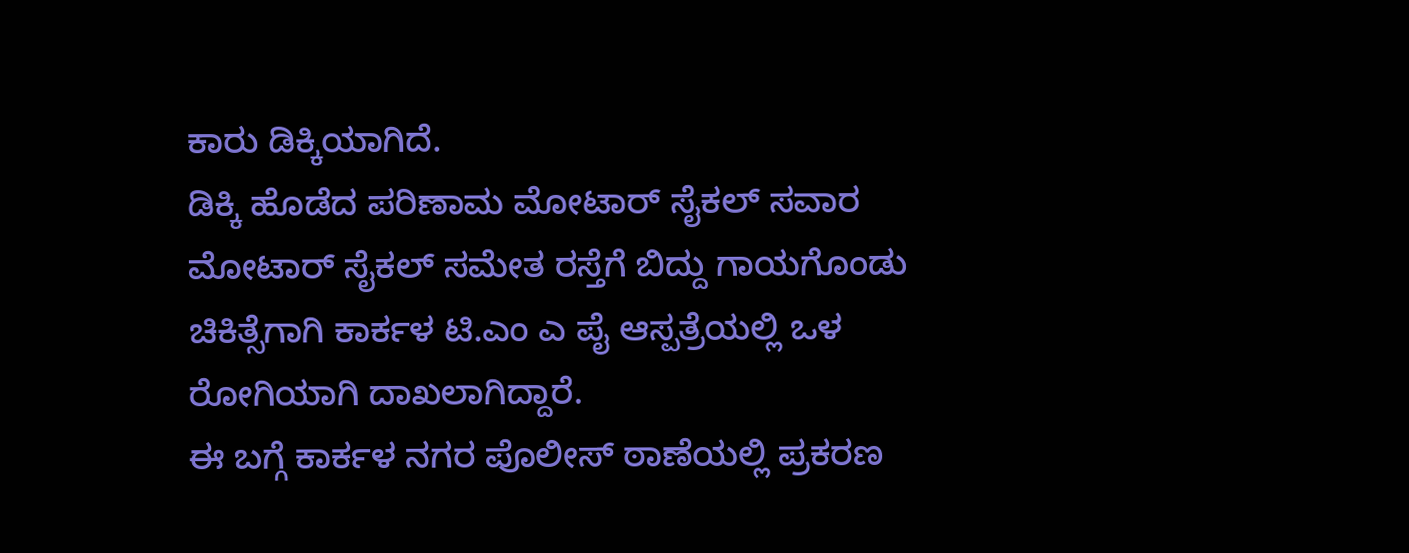ಕಾರು ಡಿಕ್ಕಿಯಾಗಿದೆ.
ಡಿಕ್ಕಿ ಹೊಡೆದ ಪರಿಣಾಮ ಮೋಟಾರ್ ಸೈಕಲ್ ಸವಾರ ಮೋಟಾರ್ ಸೈಕಲ್ ಸಮೇತ ರಸ್ತೆಗೆ ಬಿದ್ದು ಗಾಯಗೊಂಡು ಚಿಕಿತ್ಸೆಗಾಗಿ ಕಾರ್ಕಳ ಟಿ.ಎಂ ಎ ಪೈ ಆಸ್ಪತ್ರೆಯಲ್ಲಿ ಒಳ ರೋಗಿಯಾಗಿ ದಾಖಲಾಗಿದ್ದಾರೆ.
ಈ ಬಗ್ಗೆ ಕಾರ್ಕಳ ನಗರ ಪೊಲೀಸ್ ಠಾಣೆಯಲ್ಲಿ ಪ್ರಕರಣ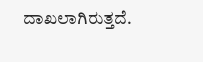ದಾಖಲಾಗಿರುತ್ತದೆ.